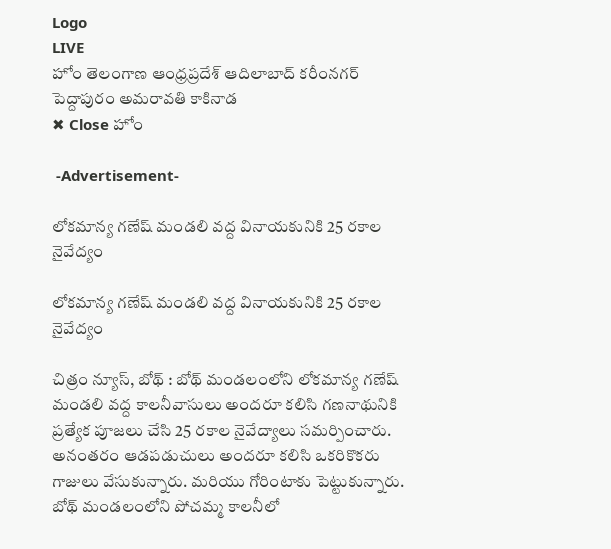Logo
LIVE
హోం తెలంగాణ ఆంధ్రప్రదేశ్ ఆదిలాబాద్ కరీంనగర్ పెద్దాపురం అమరావతి కాకినాడ
✖ Close హోం

 -Advertisement-

లోకమాన్య గణేష్ మండలి వద్ద వినాయకునికి 25 రకాల నైవేద్యం

లోకమాన్య గణేష్ మండలి వద్ద వినాయకునికి 25 రకాల నైవేద్యం

చిత్రం న్యూస్, బోథ్ : బోథ్ మండలంలోని లోకమాన్య గణేష్ మండలి వద్ద కాలనీవాసులు అందరూ కలిసి గణనాథునికి ప్రత్యేక పూజలు చేసి 25 రకాల నైవేద్యాలు సమర్పించారు. అనంతరం ఆడపడుచులు అందరూ కలిసి ఒకరికొకరు గాజులు వేసుకున్నారు. మరియు గోరింటాకు పెట్టుకున్నారు. బోథ్ మండలంలోని పోచమ్మ కాలనీలో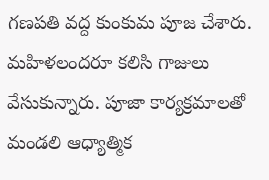గణపతి వద్ద కుంకుమ పూజ చేశారు. మహిళలందరూ కలిసి గాజులు వేసుకున్నారు. పూజా కార్యక్రమాలతో  మండలి ఆధ్యాత్మిక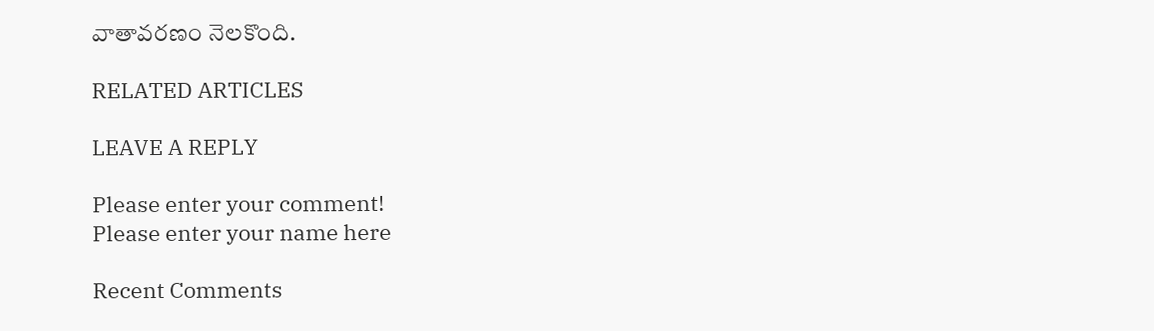వాతావరణం నెలకొంది.

RELATED ARTICLES

LEAVE A REPLY

Please enter your comment!
Please enter your name here

Recent Comments